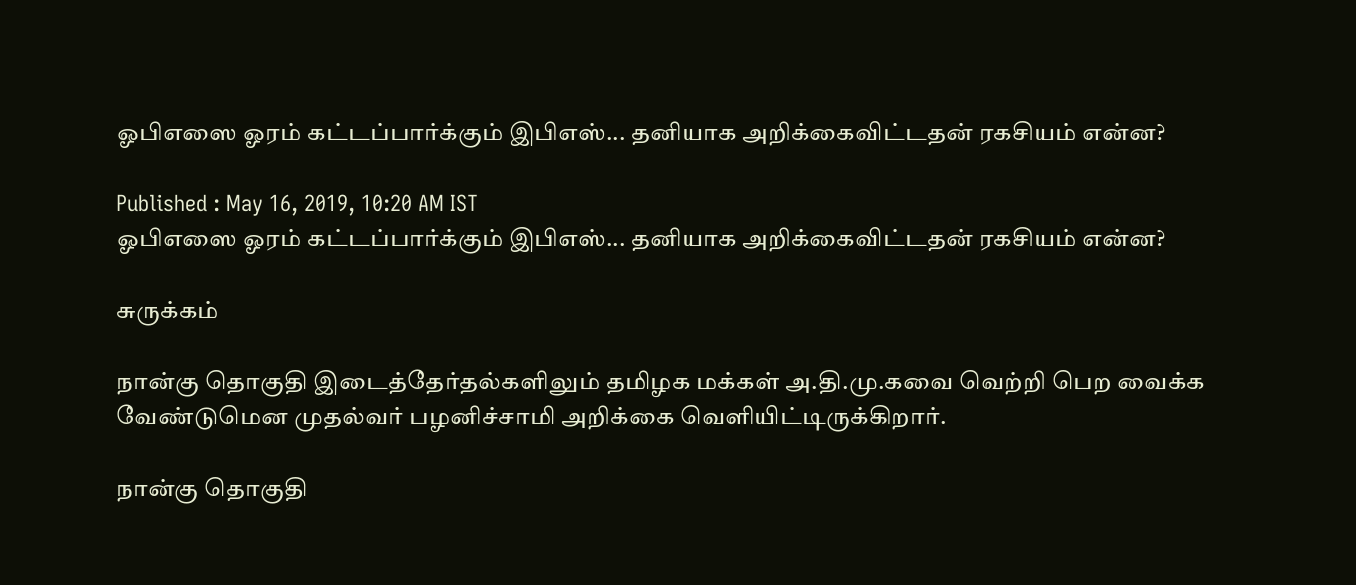ஓபிஎஸை ஓரம் கட்டப்பார்க்கும் இபிஎஸ்... தனியாக அறிக்கைவிட்டதன் ரகசியம் என்ன?

Published : May 16, 2019, 10:20 AM IST
ஓபிஎஸை ஓரம் கட்டப்பார்க்கும் இபிஎஸ்... தனியாக அறிக்கைவிட்டதன் ரகசியம் என்ன?

சுருக்கம்

நான்கு தொகுதி இடைத்தேர்தல்களிலும் தமிழக மக்கள் அ.தி.மு.கவை வெற்றி பெற வைக்க வேண்டுமென முதல்வர் பழனிச்சாமி அறிக்கை வெளியிட்டிருக்கிறார்.

நான்கு தொகுதி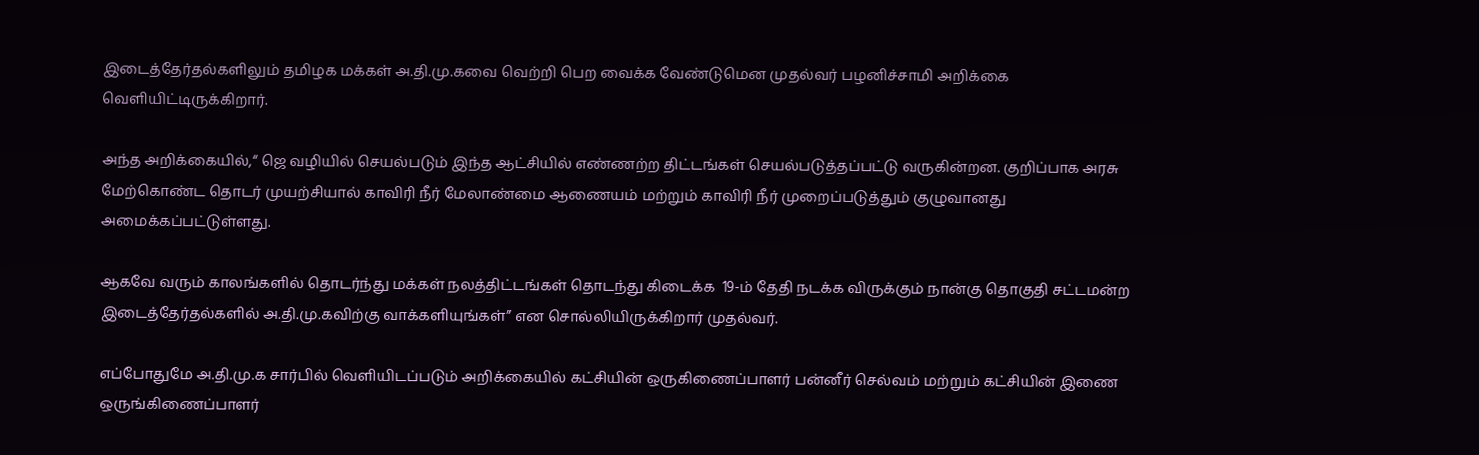இடைத்தேர்தல்களிலும் தமிழக மக்கள் அ.தி.மு.கவை வெற்றி பெற வைக்க வேண்டுமென முதல்வர் பழனிச்சாமி அறிக்கை வெளியிட்டிருக்கிறார்.

அந்த அறிக்கையில்,“ ஜெ வழியில் செயல்படும் இந்த ஆட்சியில் எண்ணற்ற திட்டங்கள் செயல்படுத்தப்பட்டு வருகின்றன. குறிப்பாக அரசு மேற்கொண்ட தொடர் முயற்சியால் காவிரி நீர் மேலாண்மை ஆணையம் மற்றும் காவிரி நீர் முறைப்படுத்தும் குழுவானது அமைக்கப்பட்டுள்ளது.

ஆகவே வரும் காலங்களில் தொடர்ந்து மக்கள் நலத்திட்டங்கள் தொடந்து கிடைக்க  19-ம் தேதி நடக்க விருக்கும் நான்கு தொகுதி சட்டமன்ற இடைத்தேர்தல்களில் அ.தி.மு.கவிற்கு வாக்களியுங்கள்” என சொல்லியிருக்கிறார் முதல்வர்.

எப்போதுமே அ.தி.மு.க சார்பில் வெளியிடப்படும் அறிக்கையில் கட்சியின் ஒருகிணைப்பாளர் பன்னீர் செல்வம் மற்றும் கட்சியின் இணை ஒருங்கிணைப்பாளர்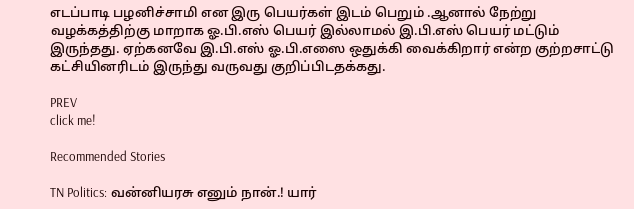எடப்பாடி பழனிச்சாமி என இரு பெயர்கள் இடம் பெறும் .ஆனால் நேற்று வழக்கத்திற்கு மாறாக ஓ.பி.எஸ் பெயர் இல்லாமல் இ.பி.எஸ் பெயர் மட்டும் இருந்தது. ஏற்கனவே இ.பி.எஸ் ஓ.பி.எஸை ஒதுக்கி வைக்கிறார் என்ற குற்றசாட்டு கட்சியினரிடம் இருந்து வருவது குறிப்பிடதக்கது.

PREV
click me!

Recommended Stories

TN Politics: வன்னியரசு எனும் நான்.! யார்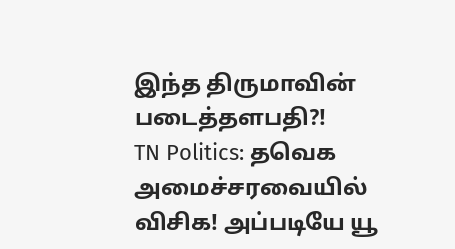இந்த திருமாவின் படைத்தளபதி?!
TN Politics: தவெக அமைச்சரவையில் விசிக! அப்படியே யூ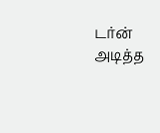டர்ன் அடித்த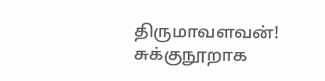திருமாவளவன்! சுக்குநூறாக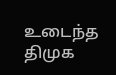உடைந்த திமுக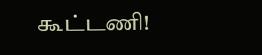கூட்டணி!